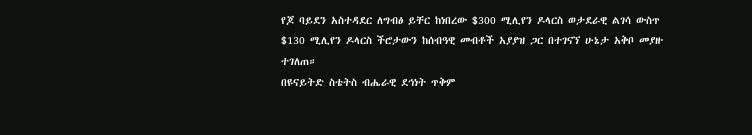የጆ ባይደን አስተዳደር ለግብፅ ይቸር ከነበረው $300 ሚሊየን ዶላርስ ወታደራዊ ልገሳ ውስጥ $130 ሚሊየን ዶላርስ ችሮታውን ከሰብዓዊ መብቶች አያያዝ ጋር በተገናኘ ሁኔታ አቅቦ መያዙ ተገለጠ።
በዩናይትድ ስቴትስ ብሔራዊ ደኅነት ጥቅም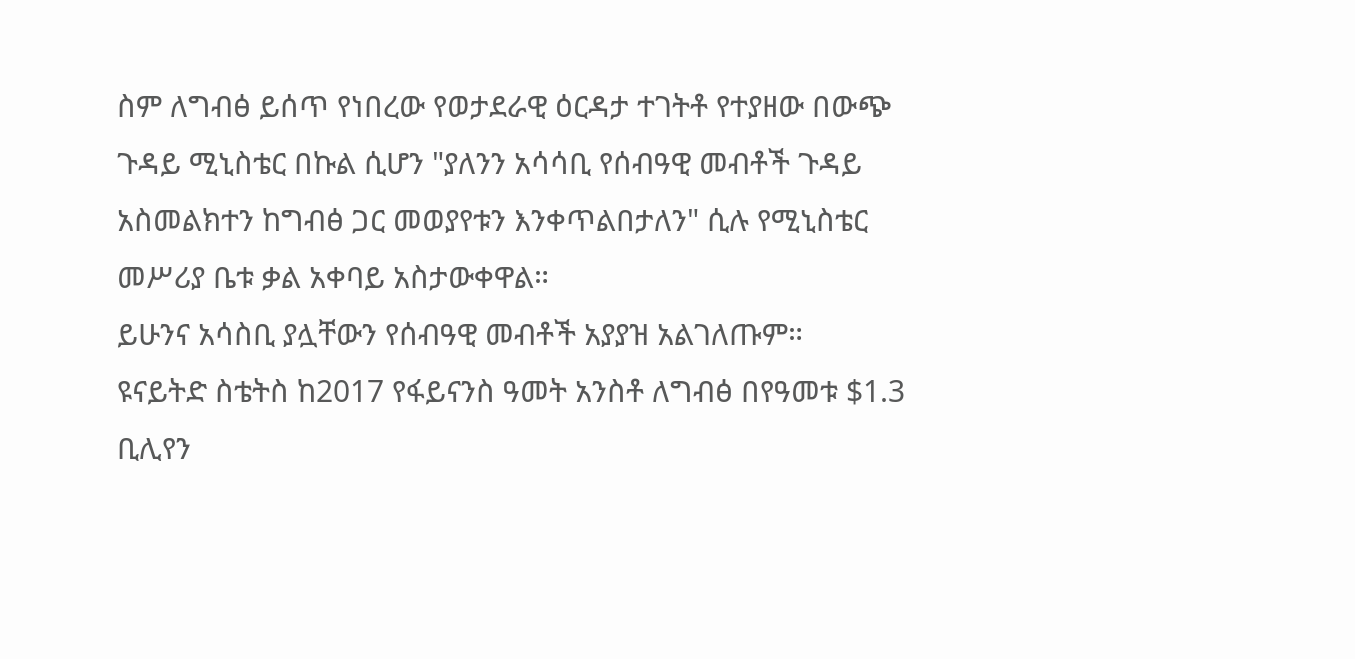ስም ለግብፅ ይሰጥ የነበረው የወታደራዊ ዕርዳታ ተገትቶ የተያዘው በውጭ ጉዳይ ሚኒስቴር በኩል ሲሆን "ያለንን አሳሳቢ የሰብዓዊ መብቶች ጉዳይ አስመልክተን ከግብፅ ጋር መወያየቱን እንቀጥልበታለን" ሲሉ የሚኒስቴር መሥሪያ ቤቱ ቃል አቀባይ አስታውቀዋል።
ይሁንና አሳስቢ ያሏቸውን የሰብዓዊ መብቶች አያያዝ አልገለጡም።
ዩናይትድ ስቴትስ ከ2017 የፋይናንስ ዓመት አንስቶ ለግብፅ በየዓመቱ $1.3 ቢሊየን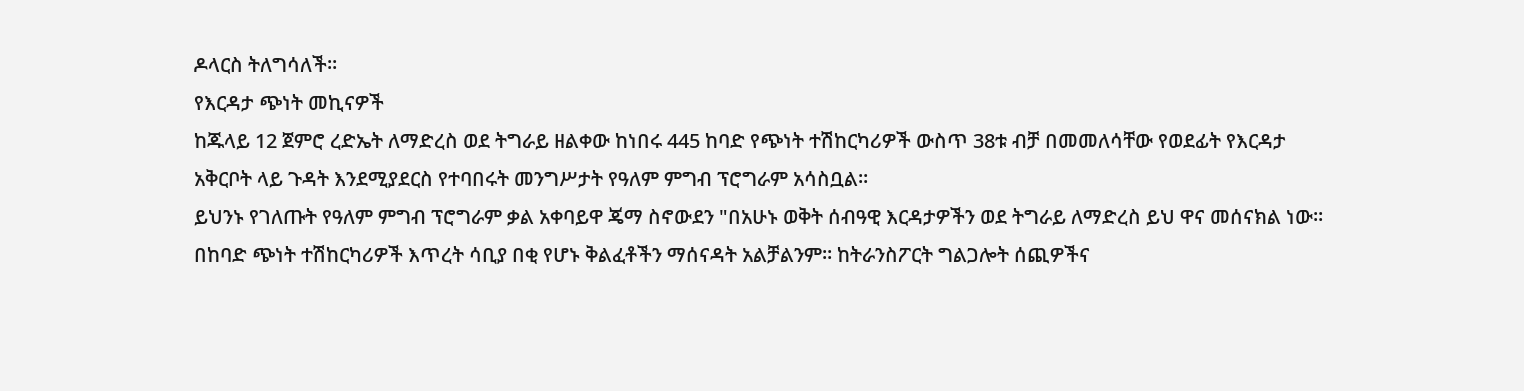ዶላርስ ትለግሳለች።
የእርዳታ ጭነት መኪናዎች
ከጁላይ 12 ጀምሮ ረድኤት ለማድረስ ወደ ትግራይ ዘልቀው ከነበሩ 445 ከባድ የጭነት ተሽከርካሪዎች ውስጥ 38ቱ ብቻ በመመለሳቸው የወደፊት የእርዳታ አቅርቦት ላይ ጉዳት እንደሚያደርስ የተባበሩት መንግሥታት የዓለም ምግብ ፕሮግራም አሳስቧል።
ይህንኑ የገለጡት የዓለም ምግብ ፕሮግራም ቃል አቀባይዋ ጄማ ስኖውደን "በአሁኑ ወቅት ሰብዓዊ እርዳታዎችን ወደ ትግራይ ለማድረስ ይህ ዋና መሰናክል ነው። በከባድ ጭነት ተሽከርካሪዎች እጥረት ሳቢያ በቂ የሆኑ ቅልፈቶችን ማሰናዳት አልቻልንም። ከትራንስፖርት ግልጋሎት ሰጪዎችና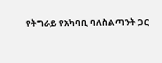የትግራይ የአካባቢ ባለስልጣንት ጋር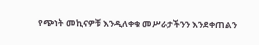የጭነት መኪናዎቹ እንዲለቀቁ መሥራታችንን እንደቀጠልን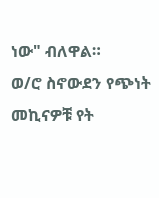ነው" ብለዋል።
ወ/ሮ ስኖውደን የጭነት መኪናዎቹ የት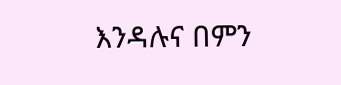እንዳሉና በምን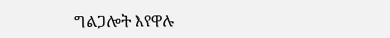ግልጋሎት እየዋሉ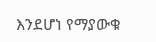እንደሆነ የማያውቁ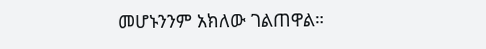መሆኑንንም አክለው ገልጠዋል።